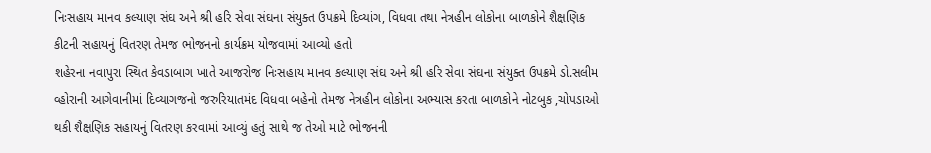નિઃસહાય માનવ કલ્યાણ સંઘ અને શ્રી હરિ સેવા સંઘના સંયુક્ત ઉપક્રમે દિવ્યાંગ, વિધવા તથા નેત્રહીન લોકોના બાળકોને શૈક્ષણિક કીટની સહાયનું વિતરણ તેમજ ભોજનનો કાર્યક્રમ યોજવામાં આવ્યો હતો
શહેરના નવાપુરા સ્થિત કેવડાબાગ ખાતે આજરોજ નિઃસહાય માનવ કલ્યાણ સંઘ અને શ્રી હરિ સેવા સંઘના સંયુક્ત ઉપક્રમે ડો.સલીમ વ્હોરાની આગેવાનીમાં દિવ્યાગજનો જરુરિયાતમંદ વિધવા બહેનો તેમજ નેત્રહીન લોકોના અભ્યાસ કરતા બાળકોને નોટબુક ,ચોપડાઓ થકી શૈક્ષણિક સહાયનું વિતરણ કરવામાં આવ્યું હતું સાથે જ તેઓ માટે ભોજનની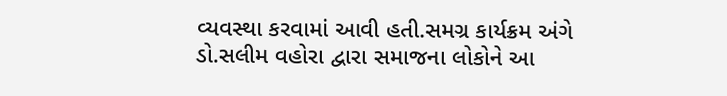વ્યવસ્થા કરવામાં આવી હતી.સમગ્ર કાર્યક્રમ અંગે ડો.સલીમ વહોરા દ્વારા સમાજના લોકોને આ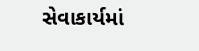સેવાકાર્યમાં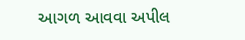આગળ આવવા અપીલ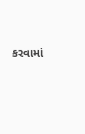કરવામાં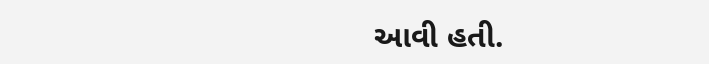આવી હતી.